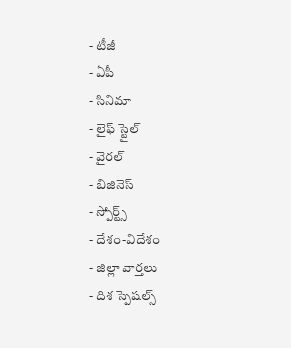- టీజీ
- ఏపీ
- సినిమా
- లైఫ్ స్టైల్
- వైరల్
- బిజినెస్
- స్పోర్ట్స్
- దేశం-విదేశం
- జిల్లా వార్తలు
- దిశ స్పెషల్స్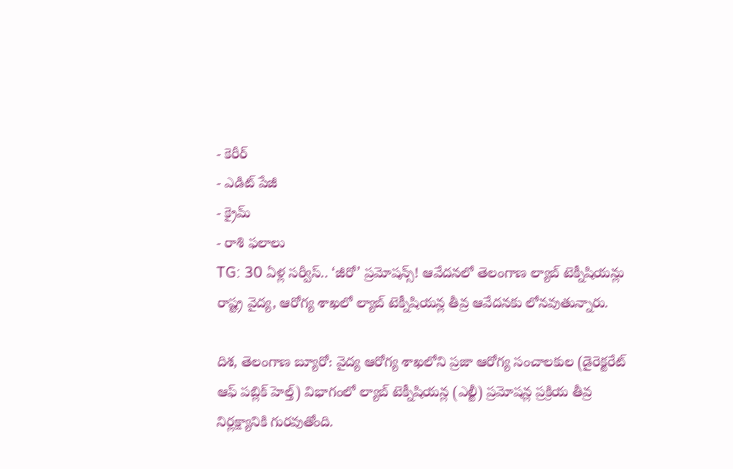- కెరీర్
- ఎడిట్ పేజీ
- క్రైమ్
- రాశి ఫలాలు
TG: 30 ఏళ్ల సర్వీస్.. ‘జీరో’ ప్రమోషన్స్! ఆవేదనలో తెలంగాణ ల్యాబ్ టెక్నీషియన్లు
రాష్ట్ర వైద్య, ఆరోగ్య శాఖలో ల్యాబ్ టెక్నీషియన్ల తీవ్ర ఆవేదనకు లోనవుతున్నారు.

దిశ, తెలంగాణ బ్యూరో: వైద్య ఆరోగ్య శాఖలోని ప్రజా ఆరోగ్య సంచాలకుల (డైరెక్టరేట్ ఆఫ్ పబ్లిక్ హెల్త్) విభాగంలో ల్యాబ్ టెక్నీషియన్ల (ఎల్టీ) ప్రమోషన్ల ప్రక్రియ తీవ్ర నిర్లక్ష్యానికి గురవుతోంది.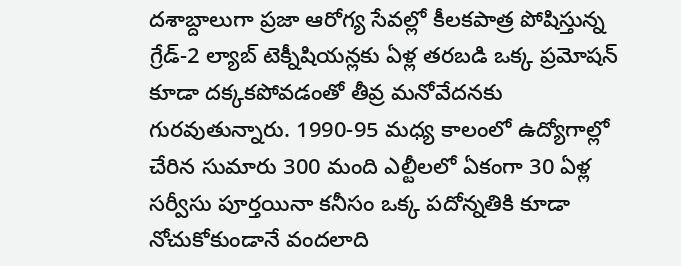దశాబ్దాలుగా ప్రజా ఆరోగ్య సేవల్లో కీలకపాత్ర పోషిస్తున్న గ్రేడ్-2 ల్యాబ్ టెక్నీషియన్లకు ఏళ్ల తరబడి ఒక్క ప్రమోషన్ కూడా దక్కకపోవడంతో తీవ్ర మనోవేదనకు గురవుతున్నారు. 1990-95 మధ్య కాలంలో ఉద్యోగాల్లో చేరిన సుమారు 300 మంది ఎల్టీలలో ఏకంగా 30 ఏళ్ల సర్వీసు పూర్తయినా కనీసం ఒక్క పదోన్నతికి కూడా నోచుకోకుండానే వందలాది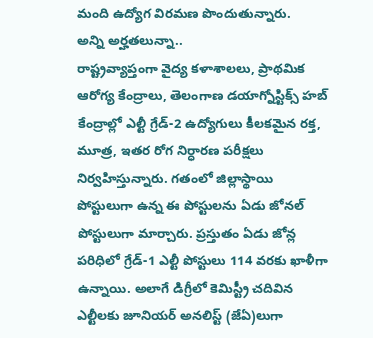మంది ఉద్యోగ విరమణ పొందుతున్నారు.
అన్ని అర్హతలున్నా..
రాష్ట్రవ్యాప్తంగా వైద్య కళాశాలలు, ప్రాథమిక ఆరోగ్య కేంద్రాలు, తెలంగాణ డయాగ్నోస్టిక్స్ హబ్ కేంద్రాల్లో ఎల్టీ గ్రేడ్-2 ఉద్యోగులు కీలకమైన రక్త, మూత్ర, ఇతర రోగ నిర్ధారణ పరీక్షలు నిర్వహిస్తున్నారు. గతంలో జిల్లాస్థాయి పోస్టులుగా ఉన్న ఈ పోస్టులను ఏడు జోనల్ పోస్టులుగా మార్చారు. ప్రస్తుతం ఏడు జోన్ల పరిధిలో గ్రేడ్-1 ఎల్టీ పోస్టులు 114 వరకు ఖాళీగా ఉన్నాయి. అలాగే డిగ్రీలో కెమిస్ట్రీ చదివిన ఎల్టీలకు జూనియర్ అనలిస్ట్ (జేఏ)లుగా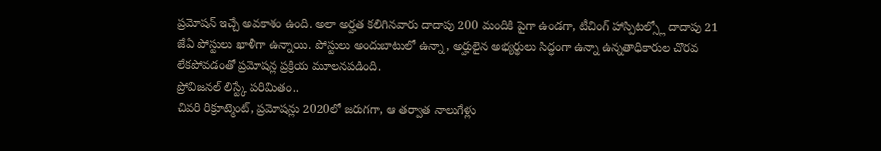ప్రమోషన్ ఇచ్చే అవకాశం ఉంది. అలా అర్హత కలిగినవారు దాదాపు 200 మందికి పైగా ఉండగా, టీచింగ్ హాస్పిటల్స్లో దాదాపు 21 జేఏ పోస్టులు ఖాళీగా ఉన్నాయి. పోస్టులు అందుబాటులో ఉన్నా, అర్హులైన అభ్యర్థులు సిద్ధంగా ఉన్నా ఉన్నతాధికారుల చొరవ లేకపోవడంతో ప్రమోషన్ల ప్రక్రియ మూలనపడింది.
ప్రోవిజనల్ లిస్ట్కే పరిమితం..
చివరి రిక్రూట్మెంట్, ప్రమోషన్లు 2020లో జరుగగా, ఆ తర్వాత నాలుగేళ్లు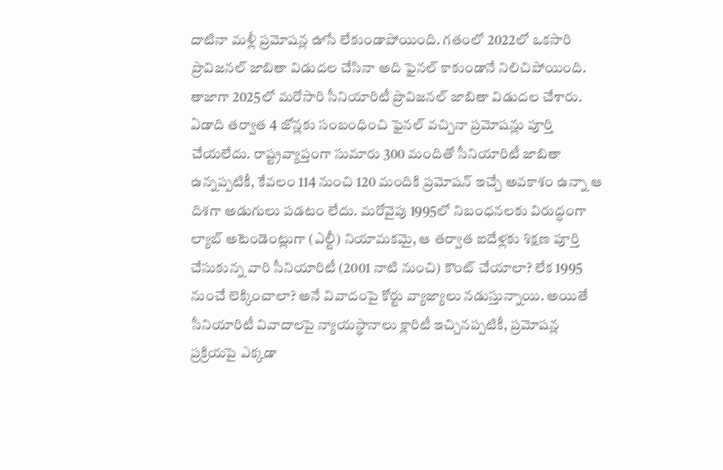దాటినా మళ్లీ ప్రమోషన్ల ఊసే లేకుండాపోయింది. గతంలో 2022లో ఒకసారి ప్రొవిజనల్ జాబితా విడుదల చేసినా అది ఫైనల్ కాకుండానే నిలిచిపోయింది. తాజాగా 2025లో మరోసారి సీనియారిటీ ప్రొవిజనల్ జాబితా విడుదల చేశారు. ఏడాది తర్వాత 4 జోన్లకు సంబంధించి ఫైనల్ వచ్చినా ప్రమోషన్లు పూర్తి చేయలేదు. రాష్ట్రవ్యాప్తంగా సుమారు 300 మందితో సీనియారిటీ జాబితా ఉన్నప్పటికీ, కేవలం 114 నుంచి 120 మందికి ప్రమోషన్ ఇచ్చే అవకాశం ఉన్నా ఆ దిశగా అడుగులు పడటం లేదు. మరోవైపు 1995లో నిబంధనలకు విరుద్ధంగా ల్యాబ్ అటెండెంట్లుగా (ఎల్టీ) నియామకమై, ఆ తర్వాత ఐదేళ్లకు శిక్షణ పూర్తి చేసుకున్న వారి సీనియారిటీ (2001 నాటి నుంచి) కౌంట్ చేయాలా? లేక 1995 నుంచే లెక్కించాలా? అనే వివాదంపై కోర్టు వ్యాజ్యాలు నడుస్తున్నాయి. అయితే సీనియారిటీ వివాదాలపై న్యాయస్థానాలు క్లారిటీ ఇచ్చినప్పటికీ, ప్రమోషన్ల ప్రక్రియపై ఎక్కడా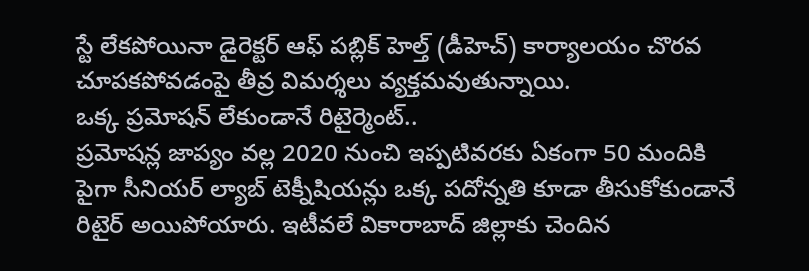స్టే లేకపోయినా డైరెక్టర్ ఆఫ్ పబ్లిక్ హెల్త్ (డీహెచ్) కార్యాలయం చొరవ చూపకపోవడంపై తీవ్ర విమర్శలు వ్యక్తమవుతున్నాయి.
ఒక్క ప్రమోషన్ లేకుండానే రిటైర్మెంట్..
ప్రమోషన్ల జాప్యం వల్ల 2020 నుంచి ఇప్పటివరకు ఏకంగా 50 మందికి పైగా సీనియర్ ల్యాబ్ టెక్నీషియన్లు ఒక్క పదోన్నతి కూడా తీసుకోకుండానే రిటైర్ అయిపోయారు. ఇటీవలే వికారాబాద్ జిల్లాకు చెందిన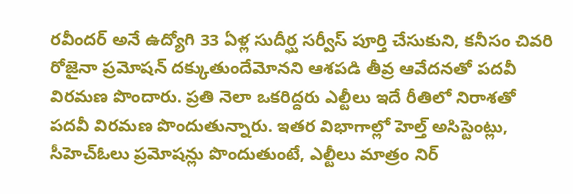రవీందర్ అనే ఉద్యోగి 33 ఏళ్ల సుదీర్ఘ సర్వీస్ పూర్తి చేసుకుని, కనీసం చివరి రోజైనా ప్రమోషన్ దక్కుతుందేమోనని ఆశపడి తీవ్ర ఆవేదనతో పదవీ విరమణ పొందారు. ప్రతి నెలా ఒకరిద్దరు ఎల్టీలు ఇదే రీతిలో నిరాశతో పదవీ విరమణ పొందుతున్నారు. ఇతర విభాగాల్లో హెల్త్ అసిస్టెంట్లు, సీహెచ్ఓలు ప్రమోషన్లు పొందుతుంటే, ఎల్టీలు మాత్రం నిర్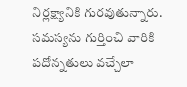నిర్లక్ష్యానికి గురవుతున్నారు. సమస్యను గుర్తించి వారికి పదోన్నతులు వచ్చేలా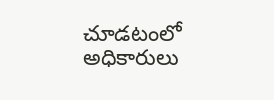చూడటంలో అధికారులు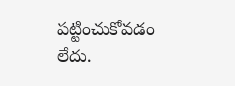పట్టించుకోవడం లేదు.